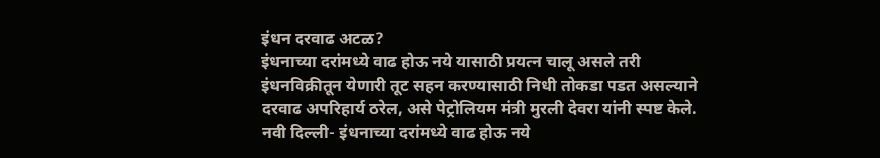इंधन दरवाढ अटळ?
इंधनाच्या दरांमध्ये वाढ होऊ नये यासाठी प्रयत्न चालू असले तरी इंधनविक्रीतून येणारी तूट सहन करण्यासाठी निधी तोकडा पडत असल्याने दरवाढ अपरिहार्य ठरेल, असे पेट्रोलियम मंत्री मुरली देवरा यांनी स्पष्ट केले.
नवी दिल्ली- इंधनाच्या दरांमध्ये वाढ होऊ नये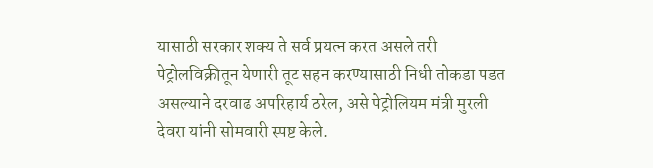यासाठी सरकार शक्य ते सर्व प्रयत्न करत असले तरी पेट्रोलविक्रीतून येणारी तूट सहन करण्यासाठी निधी तोकडा पडत असल्याने दरवाढ अपरिहार्य ठरेल, असे पेट्रोलियम मंत्री मुरली देवरा यांनी सोमवारी स्पष्ट केले.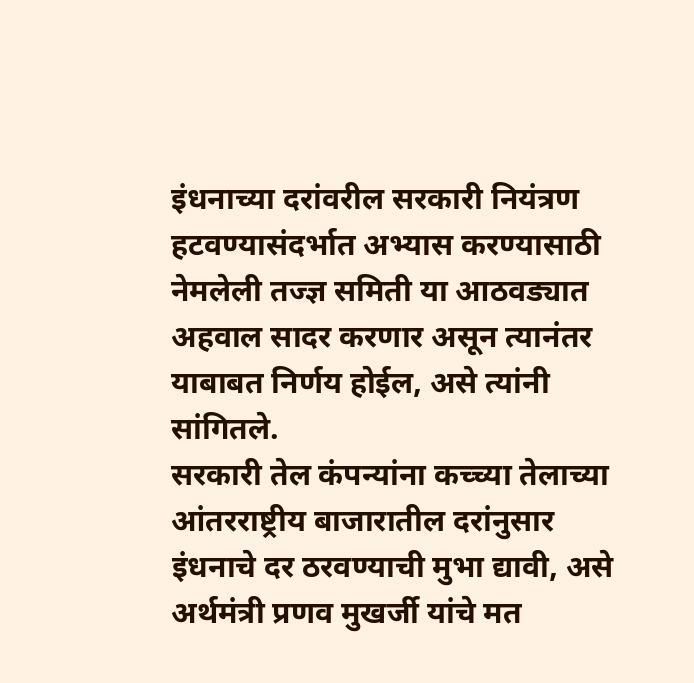इंधनाच्या दरांवरील सरकारी नियंत्रण हटवण्यासंदर्भात अभ्यास करण्यासाठी नेमलेली तज्ज्ञ समिती या आठवड्यात अहवाल सादर करणार असून त्यानंतर याबाबत निर्णय होईल, असे त्यांनी सांगितले.
सरकारी तेल कंपन्यांना कच्च्या तेलाच्या आंतरराष्ट्रीय बाजारातील दरांनुसार इंधनाचे दर ठरवण्याची मुभा द्यावी, असे अर्थमंत्री प्रणव मुखर्जी यांचे मत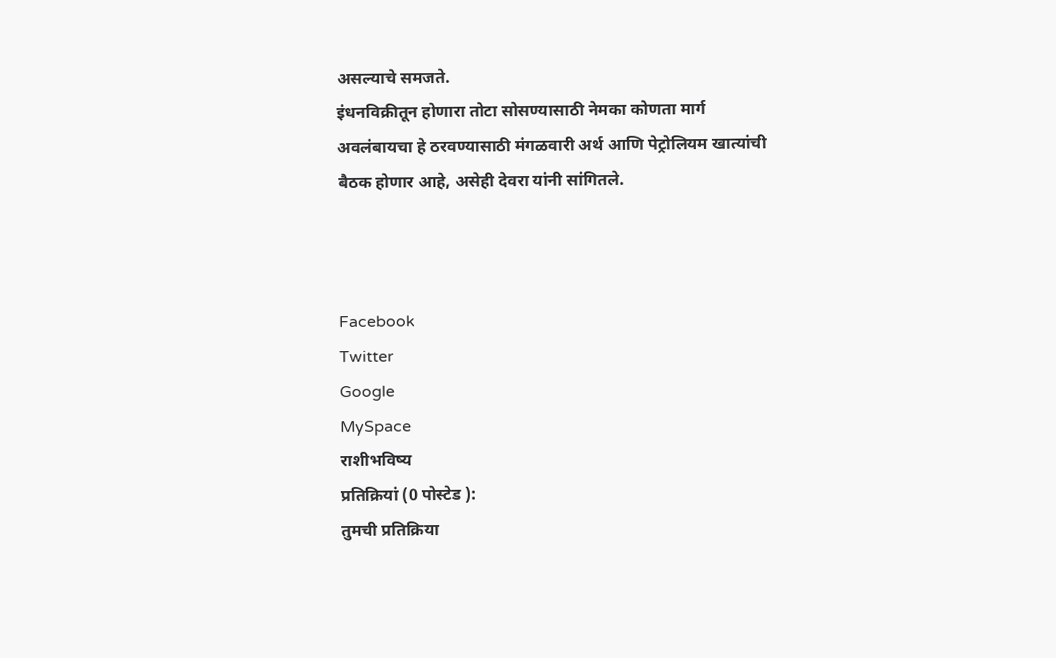असल्याचे समजते.
इंधनविक्रीतून होणारा तोटा सोसण्यासाठी नेमका कोणता मार्ग अवलंबायचा हे ठरवण्यासाठी मंगळवारी अर्थ आणि पेट्रोलियम खात्यांची बैठक होणार आहे, असेही देवरा यांनी सांगितले.



Facebook
Twitter
Google
MySpace
राशीभविष्य
प्रतिक्रियां (0 पोस्टेड ):
तुमची प्रतिक्रिया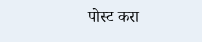पोस्ट करा